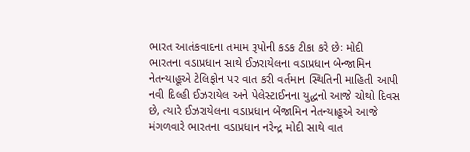ભારત આતંકવાદના તમામ રૂપોની કડક ટીકા કરે છેઃ મોદી
ભારતના વડાપ્રધાન સાથે ઈઝરાયેલના વડાપ્રધાન બેન્જામિન નેતન્યાહૂએ ટેલિફોન પર વાત કરી વર્તમાન સ્થિતિની માહિતી આપી નવી દિલ્હી ઈઝરાયેલ અને પેલેસ્ટાઈનના યુદ્ધનો આજે ચોથો દિવસ છે, ત્યારે ઈઝરાયેલના વડાપ્રધાન બેંજામિન નેતન્યાહૂએ આજે મંગળવારે ભારતના વડાપ્રધાન નરેન્દ્ર મોદી સાથે વાત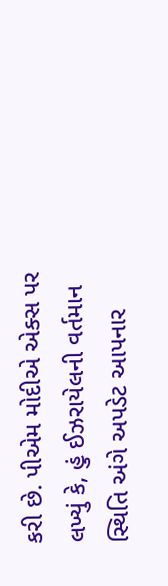કરી છે. પીએમ મોદીએ એક્સ પર લખ્યું કે, હું ઈઝરાયેલની વર્તમાન સ્થિતિ અંગે અપડેટ આપનાર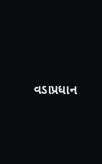વડાપ્રધાન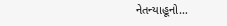નેતન્યાહૂનો…